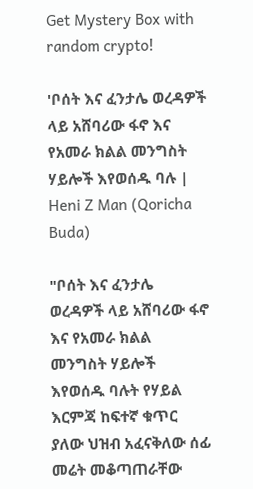Get Mystery Box with random crypto!

'ቦሰት እና ፈንታሌ ወረዳዎች ላይ አሸባሪው ፋኖ እና የአመራ ክልል መንግስት ሃይሎች እየወሰዱ ባሉ | Heni Z Man (Qoricha Buda)

"ቦሰት እና ፈንታሌ ወረዳዎች ላይ አሸባሪው ፋኖ እና የአመራ ክልል መንግስት ሃይሎች እየወሰዱ ባሉት የሃይል እርምጃ ከፍተኛ ቁጥር ያለው ህዝብ አፈናቅለው ሰፊ መሬት መቆጣጠራቸው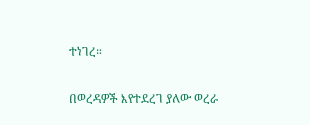ተነገረ።

በወረዳዎች እየተደረገ ያለው ወረራ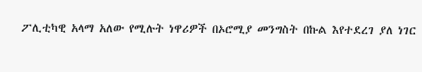ፖሊቲካዊ አላማ አለው የሚሉት ነዋሪዎች በኦሮሚያ መንግስት በኩል እየተደረገ ያለ ነገር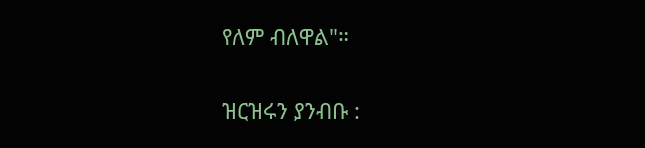የለም ብለዋል"።

ዝርዝሩን ያንብቡ :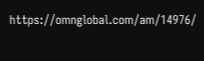https://omnglobal.com/am/14976/